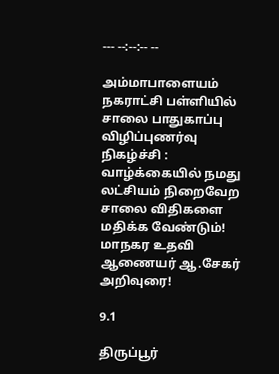--- --:--:-- --

அம்மாபாளையம் நகராட்சி பள்ளியில் சாலை பாதுகாப்பு விழிப்புணர்வு நிகழ்ச்சி : வாழ்க்கையில் நமது லட்சியம் நிறைவேற சாலை விதிகளை மதிக்க வேண்டும்! மாநகர உதவி ஆணையர் ஆ.சேகர் அறிவுரை!

9.1

திருப்பூர்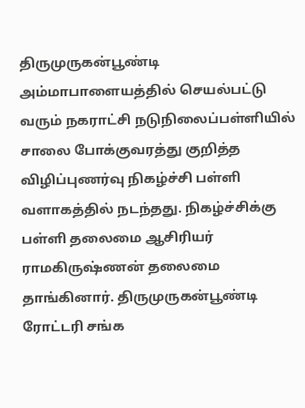திருமுருகன்பூண்டி அம்மாபாளையத்தில் செயல்பட்டு வரும் நகராட்சி நடுநிலைப்பள்ளியில் சாலை போக்குவரத்து குறித்த விழிப்புணர்வு நிகழ்ச்சி பள்ளி வளாகத்தில் நடந்தது. நிகழ்ச்சிக்கு பள்ளி தலைமை ஆசிரியர் ராமகிருஷ்ணன் தலைமை தாங்கினார். திருமுருகன்பூண்டி ரோட்டரி சங்க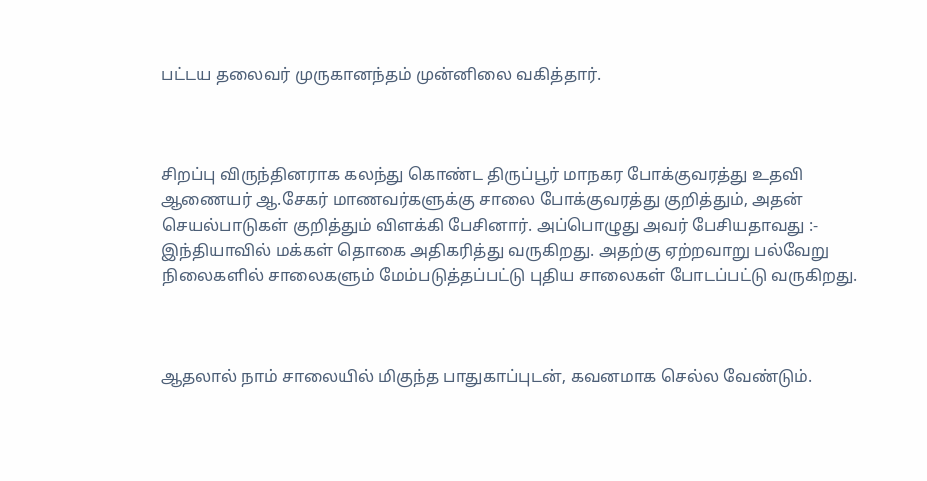பட்டய தலைவர் முருகானந்தம் முன்னிலை வகித்தார்.



சிறப்பு விருந்தினராக கலந்து கொண்ட திருப்பூர் மாநகர போக்குவரத்து உதவி ஆணையர் ஆ.சேகர் மாணவர்களுக்கு சாலை போக்குவரத்து குறித்தும், அதன் செயல்பாடுகள் குறித்தும் விளக்கி பேசினார். அப்பொழுது அவர் பேசியதாவது :- இந்தியாவில் மக்கள் தொகை அதிகரித்து வருகிறது. அதற்கு ஏற்றவாறு பல்வேறு நிலைகளில் சாலைகளும் மேம்படுத்தப்பட்டு புதிய சாலைகள் போடப்பட்டு வருகிறது.



ஆதலால் நாம் சாலையில் மிகுந்த பாதுகாப்புடன், கவனமாக செல்ல வேண்டும்.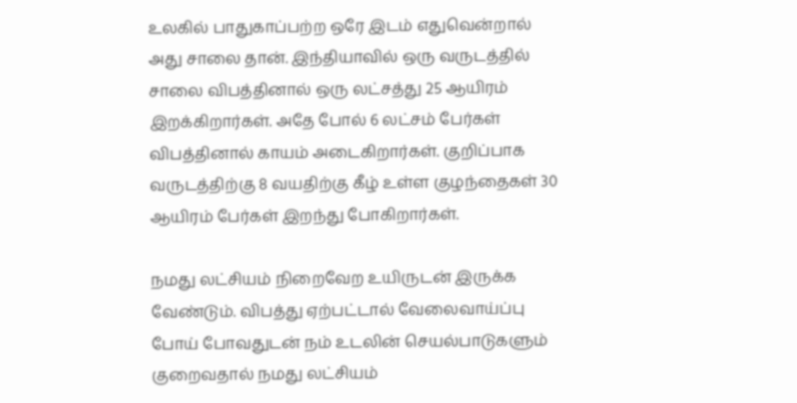உலகில் பாதுகாப்பற்ற ஒரே இடம் எதுவென்றால் அது சாலை தான். இந்தியாவில் ஒரு வருடத்தில் சாலை விபத்தினால் ஒரு லட்சத்து 25 ஆயிரம் இறக்கிறார்கள். அதே போல் 6 லட்சம் பேர்கள் விபத்தினால் காயம் அடைகிறார்கள். குறிப்பாக வருடத்திற்கு 8 வயதிற்கு கீழ் உள்ள குழந்தைகள் 30 ஆயிரம் பேர்கள் இறந்து போகிறார்கள்.

நமது லட்சியம் நிறைவேற உயிருடன் இருக்க வேண்டும். விபத்து ஏற்பட்டால் வேலைவாய்ப்பு போய் போவதுடன் நம் உடலின் செயல்பாடுகளும் குறைவதால் நமது லட்சியம்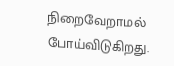நிறைவேறாமல் போய்விடுகிறது.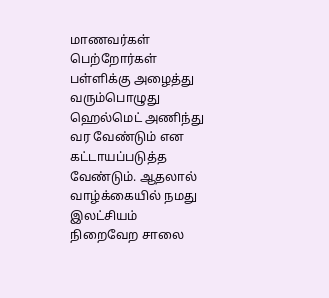மாணவர்கள் பெற்றோர்கள் பள்ளிக்கு அழைத்து வரும்பொழுது ஹெல்மெட் அணிந்து வர வேண்டும் என கட்டாயப்படுத்த வேண்டும். ஆதலால் வாழ்க்கையில் நமது இலட்சியம் நிறைவேற சாலை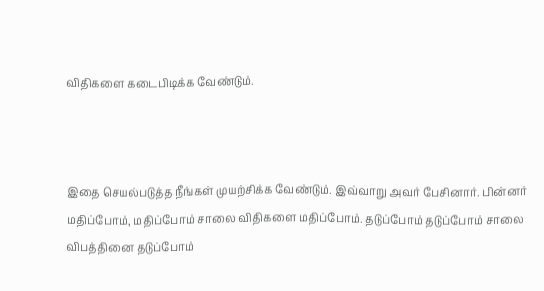விதிகளை கடைபிடிக்க வேண்டும்.



இதை செயல்படுத்த நீங்கள் முயற்சிக்க வேண்டும். இவ்வாறு அவர் பேசினார். பின்னர் மதிப்போம், மதிப்போம் சாலை விதிகளை மதிப்போம். தடுப்போம் தடுப்போம் சாலை விபத்தினை தடுப்போம்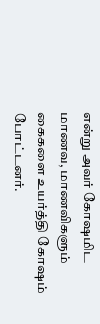என்று அவர் கோஷமிட மாணவ, மாணவிகளும் கைகளை உயர்த்தி கோஷம் போட்டனர்.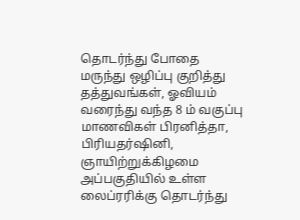தொடர்ந்து போதை மருந்து ஒழிப்பு குறித்து தத்துவங்கள், ஓவியம் வரைந்து வந்த 8 ம் வகுப்பு மாணவிகள் பிரனித்தா, பிரியதர்ஷினி,
ஞாயிற்றுக்கிழமை அப்பகுதியில் உள்ள லைப்ரரிக்கு தொடர்ந்து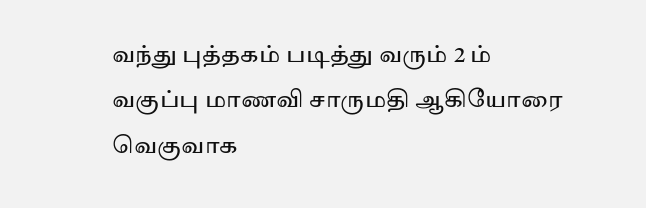வந்து புத்தகம் படித்து வரும் 2 ம் வகுப்பு மாணவி சாருமதி ஆகியோரை வெகுவாக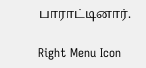பாராட்டினார்.

Right Menu Icon